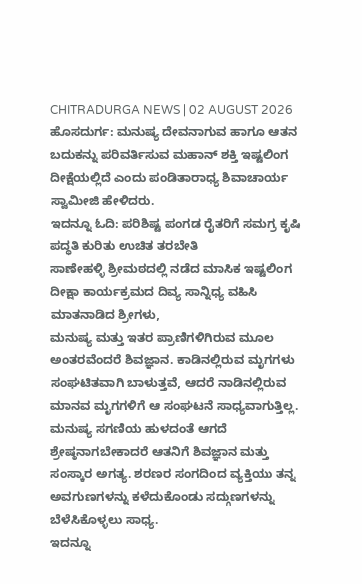CHITRADURGA NEWS | 02 AUGUST 2026
ಹೊಸದುರ್ಗ: ಮನುಷ್ಯ ದೇವನಾಗುವ ಹಾಗೂ ಆತನ ಬದುಕನ್ನು ಪರಿವರ್ತಿಸುವ ಮಹಾನ್ ಶಕ್ತಿ ಇಷ್ಟಲಿಂಗ ದೀಕ್ಷೆಯಲ್ಲಿದೆ ಎಂದು ಪಂಡಿತಾರಾಧ್ಯ ಶಿವಾಚಾರ್ಯ ಸ್ವಾಮೀಜಿ ಹೇಳಿದರು.
ಇದನ್ನೂ ಓದಿ: ಪರಿಶಿಷ್ಟ ಪಂಗಡ ರೈತರಿಗೆ ಸಮಗ್ರ ಕೃಷಿ ಪದ್ಧತಿ ಕುರಿತು ಉಚಿತ ತರಬೇತಿ
ಸಾಣೇಹಳ್ಳಿ ಶ್ರೀಮಠದಲ್ಲಿ ನಡೆದ ಮಾಸಿಕ ಇಷ್ಟಲಿಂಗ ದೀಕ್ಷಾ ಕಾರ್ಯಕ್ರಮದ ದಿವ್ಯ ಸಾನ್ನಿಧ್ಯ ವಹಿಸಿ ಮಾತನಾಡಿದ ಶ್ರೀಗಳು,
ಮನುಷ್ಯ ಮತ್ತು ಇತರ ಪ್ರಾಣಿಗಳಿಗಿರುವ ಮೂಲ ಅಂತರವೆಂದರೆ ಶಿವಜ್ಞಾನ. ಕಾಡಿನಲ್ಲಿರುವ ಮೃಗಗಳು ಸಂಘಟಿತವಾಗಿ ಬಾಳುತ್ತವೆ, ಆದರೆ ನಾಡಿನಲ್ಲಿರುವ ಮಾನವ ಮೃಗಗಳಿಗೆ ಆ ಸಂಘಟನೆ ಸಾಧ್ಯವಾಗುತ್ತಿಲ್ಲ.
ಮನುಷ್ಯ ಸಗಣಿಯ ಹುಳದಂತೆ ಆಗದೆ ಶ್ರೇಷ್ಠನಾಗಬೇಕಾದರೆ ಆತನಿಗೆ ಶಿವಜ್ಞಾನ ಮತ್ತು ಸಂಸ್ಕಾರ ಅಗತ್ಯ. ಶರಣರ ಸಂಗದಿಂದ ವ್ಯಕ್ತಿಯು ತನ್ನ ಅವಗುಣಗಳನ್ನು ಕಳೆದುಕೊಂಡು ಸದ್ಗುಣಗಳನ್ನು ಬೆಳೆಸಿಕೊಳ್ಳಲು ಸಾಧ್ಯ.
ಇದನ್ನೂ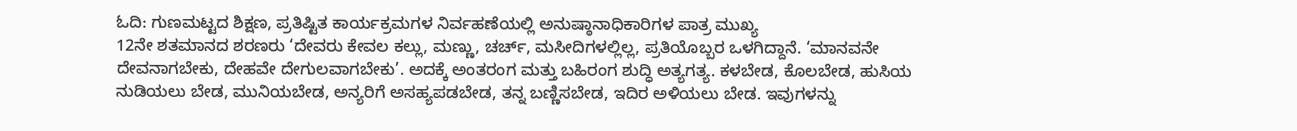ಓದಿ: ಗುಣಮಟ್ಟದ ಶಿಕ್ಷಣ, ಪ್ರತಿಷ್ಟಿತ ಕಾರ್ಯಕ್ರಮಗಳ ನಿರ್ವಹಣೆಯಲ್ಲಿ ಅನುಷ್ಠಾನಾಧಿಕಾರಿಗಳ ಪಾತ್ರ ಮುಖ್ಯ
12ನೇ ಶತಮಾನದ ಶರಣರು ‘ದೇವರು ಕೇವಲ ಕಲ್ಲು, ಮಣ್ಣು, ಚರ್ಚ್, ಮಸೀದಿಗಳಲ್ಲಿಲ್ಲ, ಪ್ರತಿಯೊಬ್ಬರ ಒಳಗಿದ್ದಾನೆ. ‘ಮಾನವನೇ ದೇವನಾಗಬೇಕು, ದೇಹವೇ ದೇಗುಲವಾಗಬೇಕು’. ಅದಕ್ಕೆ ಅಂತರಂಗ ಮತ್ತು ಬಹಿರಂಗ ಶುದ್ಧಿ ಅತ್ಯಗತ್ಯ. ಕಳಬೇಡ, ಕೊಲಬೇಡ, ಹುಸಿಯ ನುಡಿಯಲು ಬೇಡ, ಮುನಿಯಬೇಡ, ಅನ್ಯರಿಗೆ ಅಸಹ್ಯಪಡಬೇಡ, ತನ್ನ ಬಣ್ಣಿಸಬೇಡ, ಇದಿರ ಅಳಿಯಲು ಬೇಡ. ಇವುಗಳನ್ನು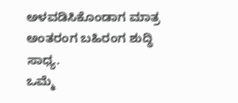ಅಳವಡಿಸಿಕೊಂಡಾಗ ಮಾತ್ರ ಅಂತರಂಗ ಬಹಿರಂಗ ಶುದ್ಧಿ ಸಾಧ್ಯ.
ಒಮ್ಮೆ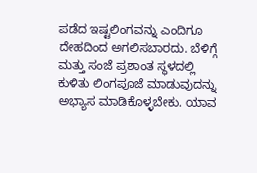ಪಡೆದ ಇಷ್ಟಲಿಂಗವನ್ನು ಎಂದಿಗೂ ದೇಹದಿಂದ ಅಗಲಿಸಬಾರದು. ಬೆಳಿಗ್ಗೆ ಮತ್ತು ಸಂಜೆ ಪ್ರಶಾಂತ ಸ್ಥಳದಲ್ಲಿ ಕುಳಿತು ಲಿಂಗಪೂಜೆ ಮಾಡುವುದನ್ನು ಅಭ್ಯಾಸ ಮಾಡಿಕೊಳ್ಳಬೇಕು. ಯಾವ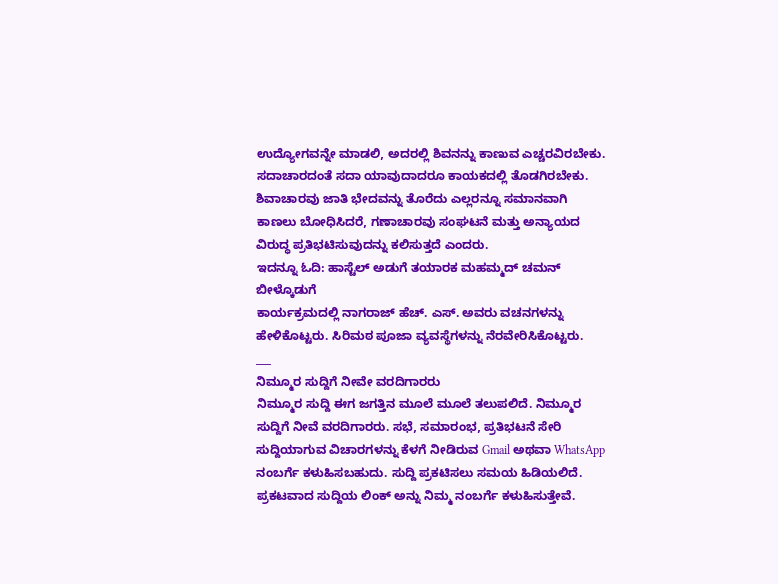ಉದ್ಯೋಗವನ್ನೇ ಮಾಡಲಿ, ಅದರಲ್ಲಿ ಶಿವನನ್ನು ಕಾಣುವ ಎಚ್ಚರವಿರಬೇಕು. ಸದಾಚಾರದಂತೆ ಸದಾ ಯಾವುದಾದರೂ ಕಾಯಕದಲ್ಲಿ ತೊಡಗಿರಬೇಕು.
ಶಿವಾಚಾರವು ಜಾತಿ ಭೇದವನ್ನು ತೊರೆದು ಎಲ್ಲರನ್ನೂ ಸಮಾನವಾಗಿ ಕಾಣಲು ಬೋಧಿಸಿದರೆ, ಗಣಾಚಾರವು ಸಂಘಟನೆ ಮತ್ತು ಅನ್ಯಾಯದ ವಿರುದ್ಧ ಪ್ರತಿಭಟಿಸುವುದನ್ನು ಕಲಿಸುತ್ತದೆ ಎಂದರು.
ಇದನ್ನೂ ಓದಿ: ಹಾಸ್ಟೆಲ್ ಅಡುಗೆ ತಯಾರಕ ಮಹಮ್ಮದ್ ಚಮನ್ ಬೀಳ್ಕೊಡುಗೆ
ಕಾರ್ಯಕ್ರಮದಲ್ಲಿ ನಾಗರಾಜ್ ಹೆಚ್. ಎಸ್. ಅವರು ವಚನಗಳನ್ನು ಹೇಳಿಕೊಟ್ಟರು. ಸಿರಿಮಠ ಪೂಜಾ ವ್ಯವಸ್ಥೆಗಳನ್ನು ನೆರವೇರಿಸಿಕೊಟ್ಟರು.
___
ನಿಮ್ಮೂರ ಸುದ್ದಿಗೆ ನೀವೇ ವರದಿಗಾರರು
ನಿಮ್ಮೂರ ಸುದ್ದಿ ಈಗ ಜಗತ್ತಿನ ಮೂಲೆ ಮೂಲೆ ತಲುಪಲಿದೆ. ನಿಮ್ಮೂರ ಸುದ್ದಿಗೆ ನೀವೆ ವರದಿಗಾರರು. ಸಭೆ, ಸಮಾರಂಭ, ಪ್ರತಿಭಟನೆ ಸೇರಿ ಸುದ್ದಿಯಾಗುವ ವಿಚಾರಗಳನ್ನು ಕೆಳಗೆ ನೀಡಿರುವ Gmail ಅಥವಾ WhatsApp ನಂಬರ್ಗೆ ಕಳುಹಿಸಬಹುದು. ಸುದ್ದಿ ಪ್ರಕಟಿಸಲು ಸಮಯ ಹಿಡಿಯಲಿದೆ. ಪ್ರಕಟವಾದ ಸುದ್ದಿಯ ಲಿಂಕ್ ಅನ್ನು ನಿಮ್ಮ ನಂಬರ್ಗೆ ಕಳುಹಿಸುತ್ತೇವೆ.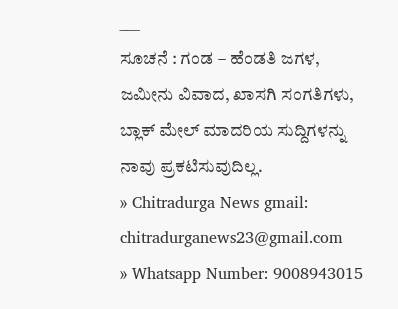___
ಸೂಚನೆ : ಗಂಡ – ಹೆಂಡತಿ ಜಗಳ, ಜಮೀನು ವಿವಾದ, ಖಾಸಗಿ ಸಂಗತಿಗಳು, ಬ್ಲಾಕ್ ಮೇಲ್ ಮಾದರಿಯ ಸುದ್ದಿಗಳನ್ನು ನಾವು ಪ್ರಕಟಿಸುವುದಿಲ್ಲ.
» Chitradurga News gmail: chitradurganews23@gmail.com
» Whatsapp Number: 9008943015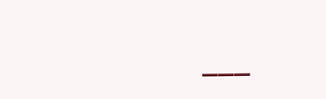___